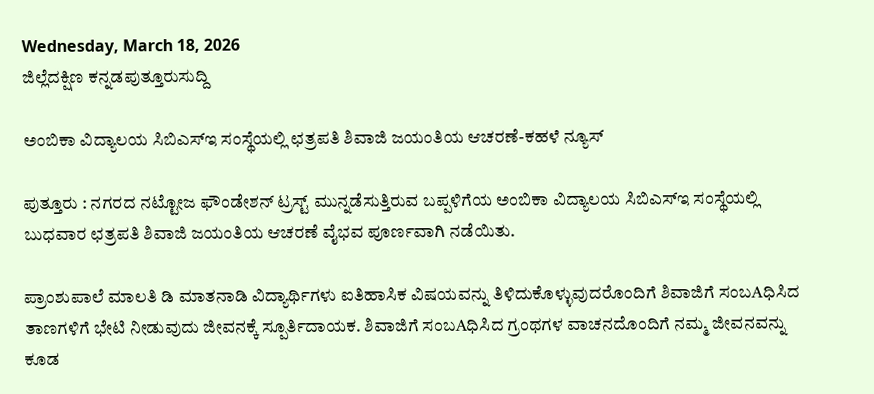Wednesday, March 18, 2026
ಜಿಲ್ಲೆದಕ್ಷಿಣ ಕನ್ನಡಪುತ್ತೂರುಸುದ್ದಿ

ಅಂಬಿಕಾ ವಿದ್ಯಾಲಯ ಸಿಬಿಎಸ್‌ಇ ಸಂಸ್ಥೆಯಲ್ಲಿ ಛತ್ರಪತಿ ಶಿವಾಜಿ ಜಯಂತಿಯ ಆಚರಣೆ-ಕಹಳೆ ನ್ಯೂಸ್

ಪುತ್ತೂರು : ನಗರದ ನಟ್ಟೋಜ ಫೌಂಡೇಶನ್ ಟ್ರಸ್ಟ್ ಮುನ್ನಡೆಸುತ್ತಿರುವ ಬಪ್ಪಳಿಗೆಯ ಅಂಬಿಕಾ ವಿದ್ಯಾಲಯ ಸಿಬಿಎಸ್‌ಇ ಸಂಸ್ಥೆಯಲ್ಲಿ ಬುಧವಾರ ಛತ್ರಪತಿ ಶಿವಾಜಿ ಜಯಂತಿಯ ಆಚರಣೆ ವೈಭವ ಪೂರ್ಣವಾಗಿ ನಡೆಯಿತು.

ಪ್ರಾಂಶುಪಾಲೆ ಮಾಲತಿ ಡಿ ಮಾತನಾಡಿ ವಿದ್ಯಾರ್ಥಿಗಳು ಐತಿಹಾಸಿಕ ವಿಷಯವನ್ನು ತಿಳಿದುಕೊಳ್ಳುವುದರೊಂದಿಗೆ ಶಿವಾಜಿಗೆ ಸಂಬAಧಿಸಿದ ತಾಣಗಳಿಗೆ ಭೇಟಿ ನೀಡುವುದು ಜೀವನಕ್ಕೆ ಸ್ಪೂರ್ತಿದಾಯಕ. ಶಿವಾಜಿಗೆ ಸಂಬAಧಿಸಿದ ಗ್ರಂಥಗಳ ವಾಚನದೊಂದಿಗೆ ನಮ್ಮ ಜೀವನವನ್ನು ಕೂಡ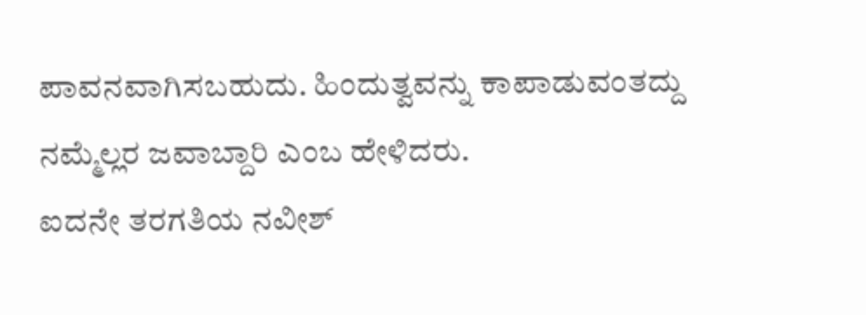ಪಾವನವಾಗಿಸಬಹುದು. ಹಿಂದುತ್ವವನ್ನು ಕಾಪಾಡುವಂತದ್ದು ನಮ್ಮೆಲ್ಲರ ಜವಾಬ್ದಾರಿ ಎಂಬ ಹೇಳಿದರು.
ಐದನೇ ತರಗತಿಯ ನವೀಶ್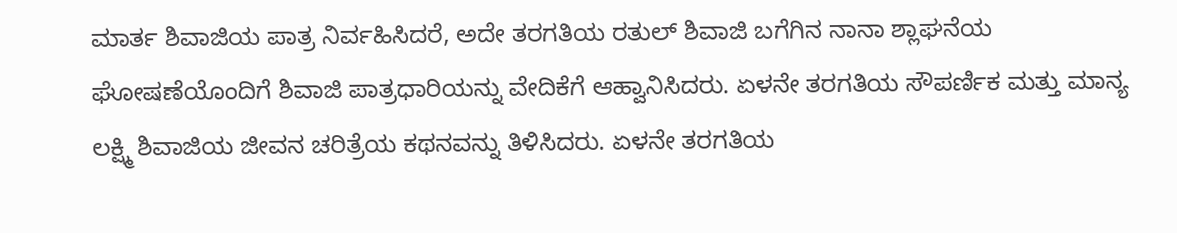ಮಾರ್ತ ಶಿವಾಜಿಯ ಪಾತ್ರ ನಿರ್ವಹಿಸಿದರೆ, ಅದೇ ತರಗತಿಯ ರತುಲ್ ಶಿವಾಜಿ ಬಗೆಗಿನ ನಾನಾ ಶ್ಲಾಘನೆಯ ಘೋಷಣೆಯೊಂದಿಗೆ ಶಿವಾಜಿ ಪಾತ್ರಧಾರಿಯನ್ನು ವೇದಿಕೆಗೆ ಆಹ್ವಾನಿಸಿದರು. ಏಳನೇ ತರಗತಿಯ ಸೌಪರ್ಣಿಕ ಮತ್ತು ಮಾನ್ಯ ಲಕ್ಷ್ಮಿ ಶಿವಾಜಿಯ ಜೀವನ ಚರಿತ್ರೆಯ ಕಥನವನ್ನು ತಿಳಿಸಿದರು. ಏಳನೇ ತರಗತಿಯ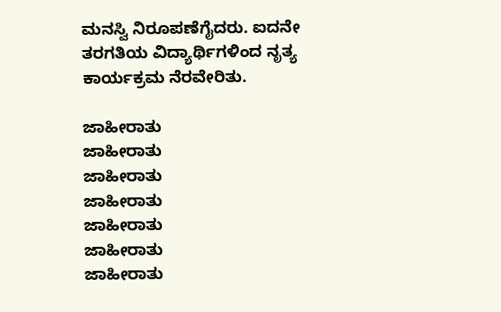ಮನಸ್ವಿ ನಿರೂಪಣೆಗೈದರು. ಐದನೇ ತರಗತಿಯ ವಿದ್ಯಾರ್ಥಿಗಳಿಂದ ನೃತ್ಯ ಕಾರ್ಯಕ್ರಮ ನೆರವೇರಿತು.

ಜಾಹೀರಾತು
ಜಾಹೀರಾತು
ಜಾಹೀರಾತು
ಜಾಹೀರಾತು
ಜಾಹೀರಾತು
ಜಾಹೀರಾತು
ಜಾಹೀರಾತು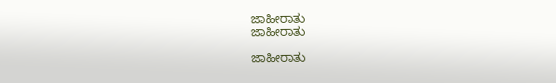ಜಾಹೀರಾತು
ಜಾಹೀರಾತು

ಜಾಹೀರಾತು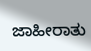ಜಾಹೀರಾತು